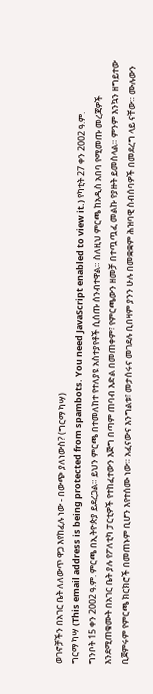ወገኖቻችን በአገር ቤት ለለውጥ ዋጋ እየከፈሉ ነው - በውጭ ያለነውስ? (ግርማ ካሣ)
ግርማ ካሣ (This email address is being protected from spambots. You need JavaScript enabled to view it.) የካቲት 27 ቀን 2002 ዓ.ም.
ግንቦት 15 ቀን 2002 ዓ.ም. ምርጫ በኢትዮጵያ ይደረጋል። ይህን ምርጫ በተመለከተ የተለያዩ አስተያየቶች ሲሰጡ ሰንብተዋል። ስለዚህ ምርጫ ከአዲስ አበባ የሚመጡ መረጃዎች እንደሚጠቁሙት በአገር ቤት ያሉ የፖለቲካ ፓርቲዎች የተከፈተውን እጅግ በጣም ጠባብ እድል በመጠቀም፣ የምርጫውን ዘመቻ በተጧጧፈ መልኩ የያዙት ይመስላል። ምንም እንኳን ዘግይተው ቢጀምሩም የምርጫ ክርክሮች በመጠኑም ቢሆን እየተሰሙ ነው። አፈናውና እንግልቱ፣ መታሰሩና መገደሉ ቢበዛም ያንን ሁሉ በመቋቋም ሕዝባዊ ስብሰባዎች በመደረግ ላይ ናቸው። ሙሉውን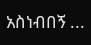አስነብበኝ ...